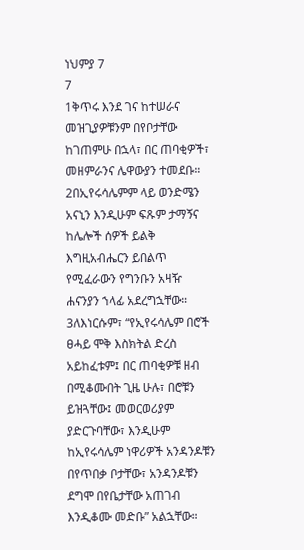ነህምያ 7
7
1ቅጥሩ እንደ ገና ከተሠራና መዝጊያዎቹንም በየቦታቸው ከገጠምሁ በኋላ፣ በር ጠባቂዎች፣ መዘምራንና ሌዋውያን ተመደቡ። 2በኢየሩሳሌምም ላይ ወንድሜን አናኒን እንዲሁም ፍጹም ታማኝና ከሌሎች ሰዎች ይልቅ እግዚአብሔርን ይበልጥ የሚፈራውን የግንቡን አዛዥ ሐናንያን ኀላፊ አደረግኋቸው። 3ለእነርሱም፣ “የኢየሩሳሌም በሮች ፀሓይ ሞቅ እስክትል ድረስ አይከፈቱም፤ በር ጠባቂዎቹ ዘብ በሚቆሙበት ጊዜ ሁሉ፣ በሮቹን ይዝጓቸው፤ መወርወሪያም ያድርጉባቸው፣ እንዲሁም ከኢየሩሳሌም ነዋሪዎች አንዳንዶቹን በየጥበቃ ቦታቸው፣ አንዳንዶቹን ደግሞ በየቤታቸው አጠገብ እንዲቆሙ መድቡ” አልኋቸው።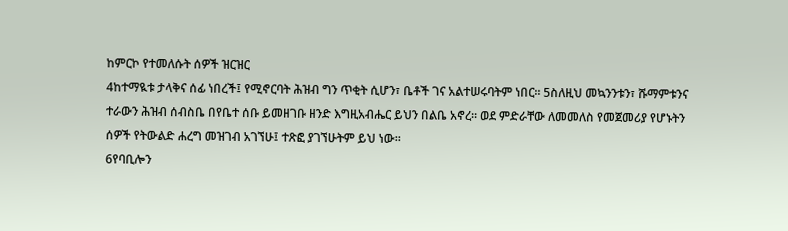ከምርኮ የተመለሱት ሰዎች ዝርዝር
4ከተማዪቱ ታላቅና ሰፊ ነበረች፤ የሚኖርባት ሕዝብ ግን ጥቂት ሲሆን፣ ቤቶች ገና አልተሠሩባትም ነበር። 5ስለዚህ መኳንንቱን፣ ሹማምቱንና ተራውን ሕዝብ ሰብስቤ በየቤተ ሰቡ ይመዘገቡ ዘንድ እግዚአብሔር ይህን በልቤ አኖረ። ወደ ምድራቸው ለመመለስ የመጀመሪያ የሆኑትን ሰዎች የትውልድ ሐረግ መዝገብ አገኘሁ፤ ተጽፎ ያገኘሁትም ይህ ነው።
6የባቢሎን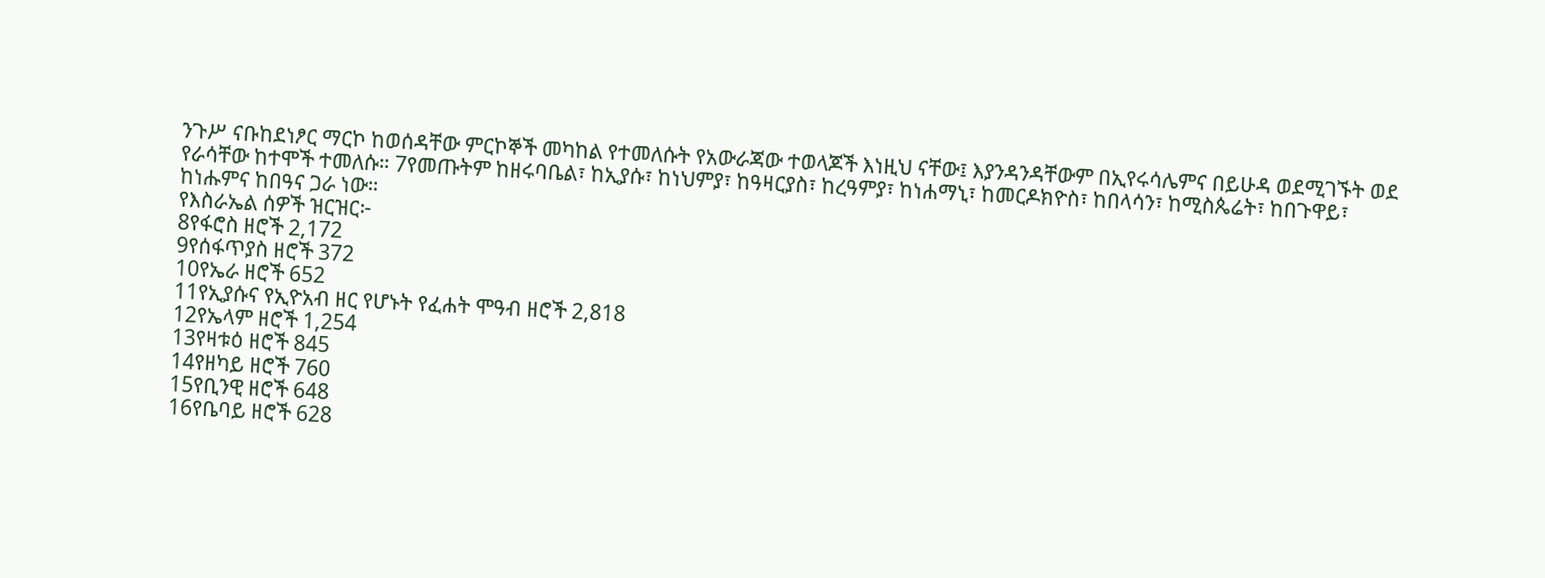ንጉሥ ናቡከደነፆር ማርኮ ከወሰዳቸው ምርኮኞች መካከል የተመለሱት የአውራጃው ተወላጆች እነዚህ ናቸው፤ እያንዳንዳቸውም በኢየሩሳሌምና በይሁዳ ወደሚገኙት ወደ የራሳቸው ከተሞች ተመለሱ። 7የመጡትም ከዘሩባቤል፣ ከኢያሱ፣ ከነህምያ፣ ከዓዛርያስ፣ ከረዓምያ፣ ከነሐማኒ፣ ከመርዶክዮስ፣ ከበላሳን፣ ከሚስጴሬት፣ ከበጉዋይ፣ ከነሑምና ከበዓና ጋራ ነው።
የእስራኤል ሰዎች ዝርዝር፦
8የፋሮስ ዘሮች 2,172
9የሰፋጥያስ ዘሮች 372
10የኤራ ዘሮች 652
11የኢያሱና የኢዮአብ ዘር የሆኑት የፈሐት ሞዓብ ዘሮች 2,818
12የኤላም ዘሮች 1,254
13የዛቱዕ ዘሮች 845
14የዘካይ ዘሮች 760
15የቢንዊ ዘሮች 648
16የቤባይ ዘሮች 628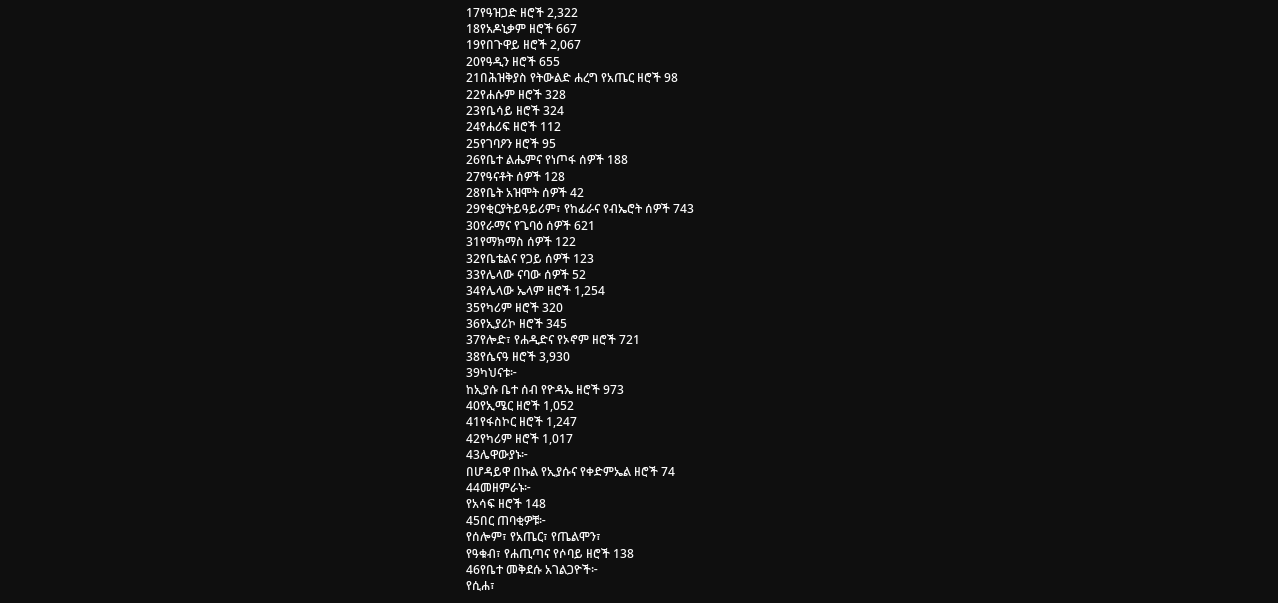17የዓዝጋድ ዘሮች 2,322
18የአዶኒቃም ዘሮች 667
19የበጉዋይ ዘሮች 2,067
20የዓዲን ዘሮች 655
21በሕዝቅያስ የትውልድ ሐረግ የአጤር ዘሮች 98
22የሐሱም ዘሮች 328
23የቤሳይ ዘሮች 324
24የሐሪፍ ዘሮች 112
25የገባዖን ዘሮች 95
26የቤተ ልሔምና የነጦፋ ሰዎች 188
27የዓናቶት ሰዎች 128
28የቤት አዝሞት ሰዎች 42
29የቂርያትይዓይሪም፣ የከፊራና የብኤሮት ሰዎች 743
30የራማና የጌባዕ ሰዎች 621
31የማክማስ ሰዎች 122
32የቤቴልና የጋይ ሰዎች 123
33የሌላው ናባው ሰዎች 52
34የሌላው ኤላም ዘሮች 1,254
35የካሪም ዘሮች 320
36የኢያሪኮ ዘሮች 345
37የሎድ፣ የሐዲድና የኦኖም ዘሮች 721
38የሴናዓ ዘሮች 3,930
39ካህናቱ፦
ከኢያሱ ቤተ ሰብ የዮዳኤ ዘሮች 973
40የኢሜር ዘሮች 1,052
41የፋስኮር ዘሮች 1,247
42የካሪም ዘሮች 1,017
43ሌዋውያኑ፦
በሆዳይዋ በኩል የኢያሱና የቀድምኤል ዘሮች 74
44መዘምራኑ፦
የአሳፍ ዘሮች 148
45በር ጠባቂዎቹ፦
የሰሎም፣ የአጤር፣ የጤልሞን፣
የዓቁብ፣ የሐጢጣና የሶባይ ዘሮች 138
46የቤተ መቅደሱ አገልጋዮች፦
የሲሐ፣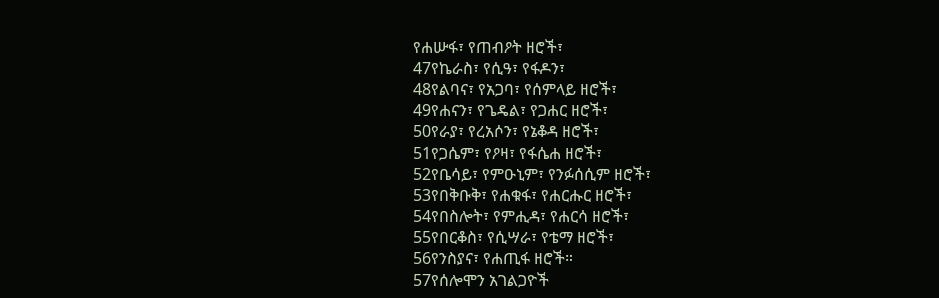የሐሡፋ፣ የጠብዖት ዘሮች፣
47የኬራስ፣ የሲዓ፣ የፋዶን፣
48የልባና፣ የአጋባ፣ የሰምላይ ዘሮች፣
49የሐናን፣ የጌዴል፣ የጋሐር ዘሮች፣
50የራያ፣ የረአሶን፣ የኔቆዳ ዘሮች፣
51የጋሴም፣ የዖዛ፣ የፋሴሐ ዘሮች፣
52የቤሳይ፣ የምዑኒም፣ የንፉሰሲም ዘሮች፣
53የበቅቡቅ፣ የሐቁፋ፣ የሐርሑር ዘሮች፣
54የበስሎት፣ የምሒዳ፣ የሐርሳ ዘሮች፣
55የበርቆስ፣ የሲሣራ፣ የቴማ ዘሮች፣
56የንስያና፣ የሐጢፋ ዘሮች።
57የሰሎሞን አገልጋዮች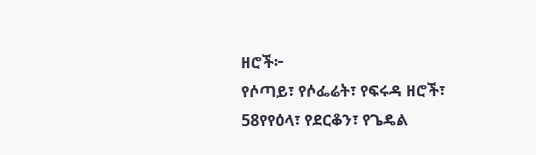ዘሮች፦
የሶጣይ፣ የሶፌሬት፣ የፍሩዳ ዘሮች፣
58የየዕላ፣ የደርቆን፣ የጌዴል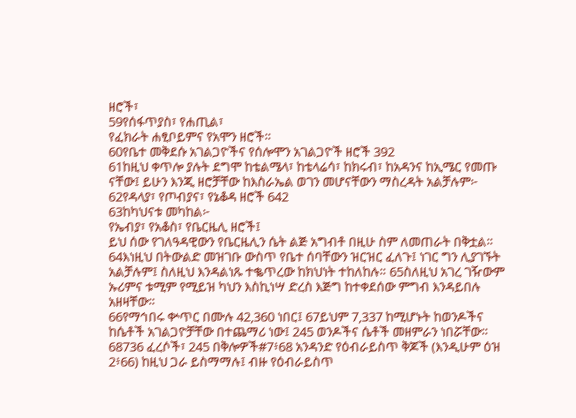ዘሮች፣
59የሰፋጥያስ፣ የሐጢል፣
የፈክራት ሐፂቦይምና የአሞን ዘሮች።
60የቤተ መቅደሱ አገልጋዮችና የሰሎሞን አገልጋዮች ዘሮች 392
61ከዚህ ቀጥሎ ያሉት ደግሞ ከቴልሜላ፣ ከቴላሬሳ፣ ከክሩብ፣ ከአዳንና ከኢሜር የመጡ ናቸው፤ ይሁን እንጂ ዘሮቻቸው ከእስራኤል ወገን መሆናቸውን ማስረዳት አልቻሉም፦
62የዳላያ፣ የጦብያና፣ የኔቆዳ ዘሮች 642
63ከካህናቱ መካከል፦
የኤብያ፣ የአቆስ፣ የቤርዜሊ ዘሮች፤
ይህ ሰው የገለዓዳዊውን የቤርዜሊን ሴት ልጅ አግብቶ በዚሁ ስም ለመጠራት በቅቷል።
64እነዚህ በትውልድ መዝገቡ ውስጥ የቤተ ሰባቸውን ዝርዝር ፈለጉ፤ ነገር ግን ሊያገኙት አልቻሉም፤ ስለዚህ እንዳልነጹ ተቈጥረው ከክህነት ተከለከሉ። 65ስለዚህ አገረ ገዥውም ኡሪምና ቱሚም የሚይዝ ካህን እስኪነሣ ድረስ እጅግ ከተቀደሰው ምግብ እንዳይበሉ አዘዛቸው።
66የማኅበሩ ቍጥር በሙሉ 42,360 ነበር፤ 67ይህም 7,337 ከሚሆኑት ከወንዶችና ከሴቶች አገልጋዮቻቸው በተጨማሪ ነው፤ 245 ወንዶችና ሴቶች መዘምራን ነበሯቸው። 68736 ፈረሶች፣ 245 በቅሎዎች#7፥68 አንዳንድ የዕብራይስጥ ቅጆች (እንዲሁም ዕዝ 2፥66) ከዚህ ጋራ ይስማማሉ፤ ብዙ የዕብራይስጥ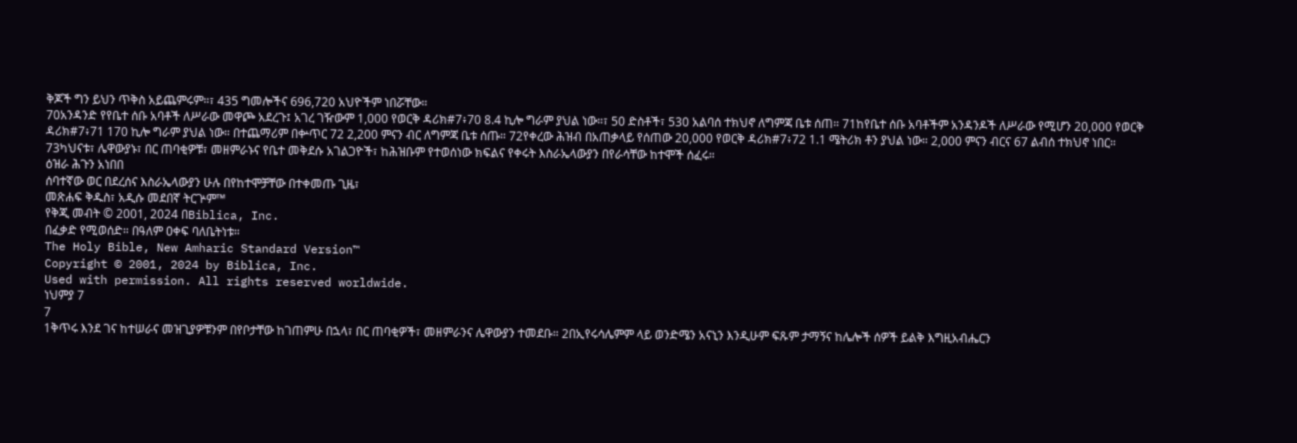ቅጆች ግን ይህን ጥቅስ አይጨምሩም።፣ 435 ግመሎችና 696,720 አህዮችም ነበሯቸው።
70አንዳንድ የየቤተ ሰቡ አባቶች ለሥራው መዋጮ አደረጉ፤ አገረ ገዥውም 1,000 የወርቅ ዳሪክ#7፥70 8.4 ኪሎ ግራም ያህል ነው።፣ 50 ድስቶች፣ 530 አልባሰ ተክህኖ ለግምጃ ቤቱ ሰጠ። 71ከየቤተ ሰቡ አባቶችም አንዳንዶች ለሥራው የሚሆን 20,000 የወርቅ ዳሪክ#7፥71 170 ኪሎ ግራም ያህል ነው። በተጨማሪም በቍጥር 72 2,200 ምናን ብር ለግምጃ ቤቱ ሰጡ። 72የቀረው ሕዝብ በአጠቃላይ የሰጠው 20,000 የወርቅ ዳሪክ#7፥72 1.1 ሜትሪክ ቶን ያህል ነው። 2,000 ምናን ብርና 67 ልብሰ ተክህኖ ነበር።
73ካህናቱ፣ ሌዋውያኑ፣ በር ጠባቂዎቹ፣ መዘምራኑና የቤተ መቅደሱ አገልጋዮች፣ ከሕዝቡም የተወሰነው ክፍልና የቀሩት እስራኤላውያን በየራሳቸው ከተሞች ሰፈሩ።
ዕዝራ ሕጉን አነበበ
ሰባተኛው ወር በደረሰና እስራኤላውያን ሁሉ በየከተሞቻቸው በተቀመጡ ጊዜ፣
መጽሐፍ ቅዱስ፣ አዲሱ መደበኛ ትርጕም™
የቅጂ መብት © 2001, 2024 በBiblica, Inc.
በፈቃድ የሚወሰድ። በዓለም ዐቀፍ ባለቤትነቱ።
The Holy Bible, New Amharic Standard Version™
Copyright © 2001, 2024 by Biblica, Inc.
Used with permission. All rights reserved worldwide.
ነህምያ 7
7
1ቅጥሩ እንደ ገና ከተሠራና መዝጊያዎቹንም በየቦታቸው ከገጠምሁ በኋላ፣ በር ጠባቂዎች፣ መዘምራንና ሌዋውያን ተመደቡ። 2በኢየሩሳሌምም ላይ ወንድሜን አናኒን እንዲሁም ፍጹም ታማኝና ከሌሎች ሰዎች ይልቅ እግዚአብሔርን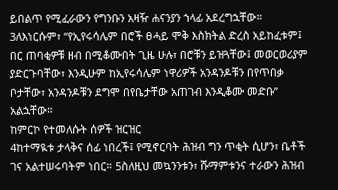ይበልጥ የሚፈራውን የግንቡን አዛዥ ሐናንያን ኀላፊ አደረግኋቸው። 3ለእነርሱም፣ “የኢየሩሳሌም በሮች ፀሓይ ሞቅ እስክትል ድረስ አይከፈቱም፤ በር ጠባቂዎቹ ዘብ በሚቆሙበት ጊዜ ሁሉ፣ በሮቹን ይዝጓቸው፤ መወርወሪያም ያድርጉባቸው፣ እንዲሁም ከኢየሩሳሌም ነዋሪዎች አንዳንዶቹን በየጥበቃ ቦታቸው፣ አንዳንዶቹን ደግሞ በየቤታቸው አጠገብ እንዲቆሙ መድቡ” አልኋቸው።
ከምርኮ የተመለሱት ሰዎች ዝርዝር
4ከተማዪቱ ታላቅና ሰፊ ነበረች፤ የሚኖርባት ሕዝብ ግን ጥቂት ሲሆን፣ ቤቶች ገና አልተሠሩባትም ነበር። 5ስለዚህ መኳንንቱን፣ ሹማምቱንና ተራውን ሕዝብ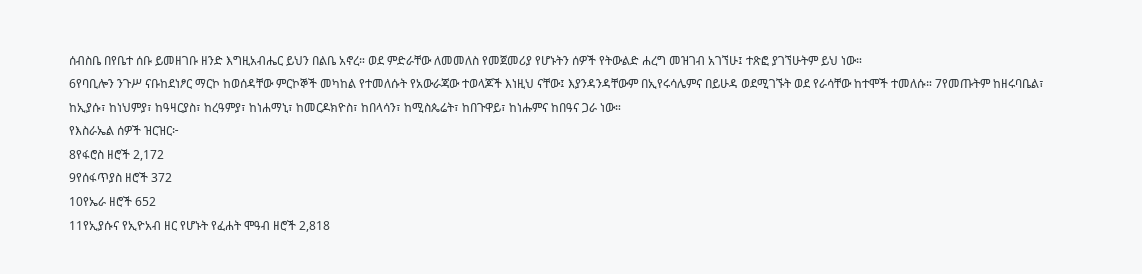ሰብስቤ በየቤተ ሰቡ ይመዘገቡ ዘንድ እግዚአብሔር ይህን በልቤ አኖረ። ወደ ምድራቸው ለመመለስ የመጀመሪያ የሆኑትን ሰዎች የትውልድ ሐረግ መዝገብ አገኘሁ፤ ተጽፎ ያገኘሁትም ይህ ነው።
6የባቢሎን ንጉሥ ናቡከደነፆር ማርኮ ከወሰዳቸው ምርኮኞች መካከል የተመለሱት የአውራጃው ተወላጆች እነዚህ ናቸው፤ እያንዳንዳቸውም በኢየሩሳሌምና በይሁዳ ወደሚገኙት ወደ የራሳቸው ከተሞች ተመለሱ። 7የመጡትም ከዘሩባቤል፣ ከኢያሱ፣ ከነህምያ፣ ከዓዛርያስ፣ ከረዓምያ፣ ከነሐማኒ፣ ከመርዶክዮስ፣ ከበላሳን፣ ከሚስጴሬት፣ ከበጉዋይ፣ ከነሑምና ከበዓና ጋራ ነው።
የእስራኤል ሰዎች ዝርዝር፦
8የፋሮስ ዘሮች 2,172
9የሰፋጥያስ ዘሮች 372
10የኤራ ዘሮች 652
11የኢያሱና የኢዮአብ ዘር የሆኑት የፈሐት ሞዓብ ዘሮች 2,818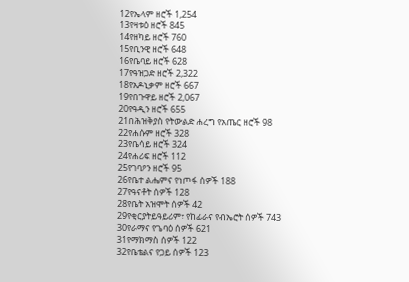12የኤላም ዘሮች 1,254
13የዛቱዕ ዘሮች 845
14የዘካይ ዘሮች 760
15የቢንዊ ዘሮች 648
16የቤባይ ዘሮች 628
17የዓዝጋድ ዘሮች 2,322
18የአዶኒቃም ዘሮች 667
19የበጉዋይ ዘሮች 2,067
20የዓዲን ዘሮች 655
21በሕዝቅያስ የትውልድ ሐረግ የአጤር ዘሮች 98
22የሐሱም ዘሮች 328
23የቤሳይ ዘሮች 324
24የሐሪፍ ዘሮች 112
25የገባዖን ዘሮች 95
26የቤተ ልሔምና የነጦፋ ሰዎች 188
27የዓናቶት ሰዎች 128
28የቤት አዝሞት ሰዎች 42
29የቂርያትይዓይሪም፣ የከፊራና የብኤሮት ሰዎች 743
30የራማና የጌባዕ ሰዎች 621
31የማክማስ ሰዎች 122
32የቤቴልና የጋይ ሰዎች 123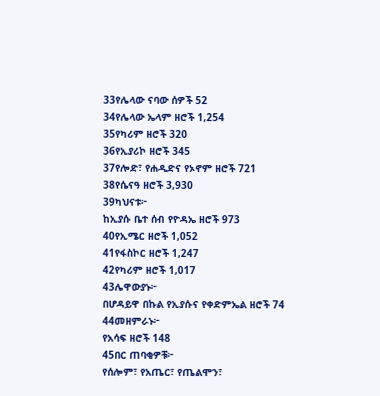33የሌላው ናባው ሰዎች 52
34የሌላው ኤላም ዘሮች 1,254
35የካሪም ዘሮች 320
36የኢያሪኮ ዘሮች 345
37የሎድ፣ የሐዲድና የኦኖም ዘሮች 721
38የሴናዓ ዘሮች 3,930
39ካህናቱ፦
ከኢያሱ ቤተ ሰብ የዮዳኤ ዘሮች 973
40የኢሜር ዘሮች 1,052
41የፋስኮር ዘሮች 1,247
42የካሪም ዘሮች 1,017
43ሌዋውያኑ፦
በሆዳይዋ በኩል የኢያሱና የቀድምኤል ዘሮች 74
44መዘምራኑ፦
የአሳፍ ዘሮች 148
45በር ጠባቂዎቹ፦
የሰሎም፣ የአጤር፣ የጤልሞን፣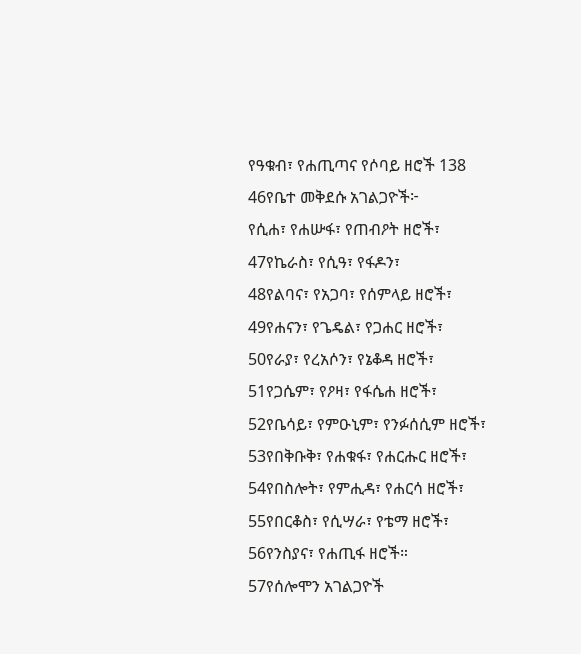የዓቁብ፣ የሐጢጣና የሶባይ ዘሮች 138
46የቤተ መቅደሱ አገልጋዮች፦
የሲሐ፣ የሐሡፋ፣ የጠብዖት ዘሮች፣
47የኬራስ፣ የሲዓ፣ የፋዶን፣
48የልባና፣ የአጋባ፣ የሰምላይ ዘሮች፣
49የሐናን፣ የጌዴል፣ የጋሐር ዘሮች፣
50የራያ፣ የረአሶን፣ የኔቆዳ ዘሮች፣
51የጋሴም፣ የዖዛ፣ የፋሴሐ ዘሮች፣
52የቤሳይ፣ የምዑኒም፣ የንፉሰሲም ዘሮች፣
53የበቅቡቅ፣ የሐቁፋ፣ የሐርሑር ዘሮች፣
54የበስሎት፣ የምሒዳ፣ የሐርሳ ዘሮች፣
55የበርቆስ፣ የሲሣራ፣ የቴማ ዘሮች፣
56የንስያና፣ የሐጢፋ ዘሮች።
57የሰሎሞን አገልጋዮች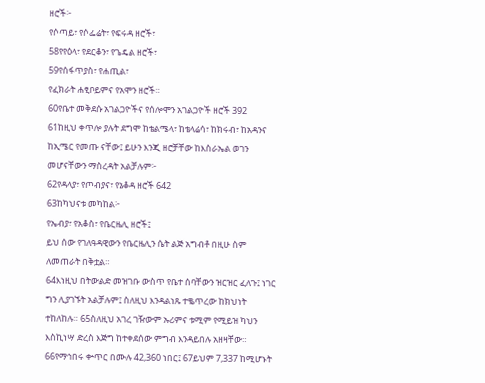ዘሮች፦
የሶጣይ፣ የሶፌሬት፣ የፍሩዳ ዘሮች፣
58የየዕላ፣ የደርቆን፣ የጌዴል ዘሮች፣
59የሰፋጥያስ፣ የሐጢል፣
የፈክራት ሐፂቦይምና የአሞን ዘሮች።
60የቤተ መቅደሱ አገልጋዮችና የሰሎሞን አገልጋዮች ዘሮች 392
61ከዚህ ቀጥሎ ያሉት ደግሞ ከቴልሜላ፣ ከቴላሬሳ፣ ከክሩብ፣ ከአዳንና ከኢሜር የመጡ ናቸው፤ ይሁን እንጂ ዘሮቻቸው ከእስራኤል ወገን መሆናቸውን ማስረዳት አልቻሉም፦
62የዳላያ፣ የጦብያና፣ የኔቆዳ ዘሮች 642
63ከካህናቱ መካከል፦
የኤብያ፣ የአቆስ፣ የቤርዜሊ ዘሮች፤
ይህ ሰው የገለዓዳዊውን የቤርዜሊን ሴት ልጅ አግብቶ በዚሁ ስም ለመጠራት በቅቷል።
64እነዚህ በትውልድ መዝገቡ ውስጥ የቤተ ሰባቸውን ዝርዝር ፈለጉ፤ ነገር ግን ሊያገኙት አልቻሉም፤ ስለዚህ እንዳልነጹ ተቈጥረው ከክህነት ተከለከሉ። 65ስለዚህ አገረ ገዥውም ኡሪምና ቱሚም የሚይዝ ካህን እስኪነሣ ድረስ እጅግ ከተቀደሰው ምግብ እንዳይበሉ አዘዛቸው።
66የማኅበሩ ቍጥር በሙሉ 42,360 ነበር፤ 67ይህም 7,337 ከሚሆኑት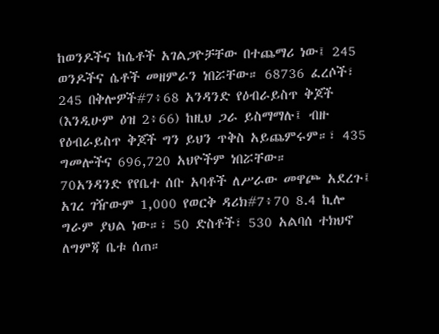ከወንዶችና ከሴቶች አገልጋዮቻቸው በተጨማሪ ነው፤ 245 ወንዶችና ሴቶች መዘምራን ነበሯቸው። 68736 ፈረሶች፣ 245 በቅሎዎች#7፥68 አንዳንድ የዕብራይስጥ ቅጆች (እንዲሁም ዕዝ 2፥66) ከዚህ ጋራ ይስማማሉ፤ ብዙ የዕብራይስጥ ቅጆች ግን ይህን ጥቅስ አይጨምሩም።፣ 435 ግመሎችና 696,720 አህዮችም ነበሯቸው።
70አንዳንድ የየቤተ ሰቡ አባቶች ለሥራው መዋጮ አደረጉ፤ አገረ ገዥውም 1,000 የወርቅ ዳሪክ#7፥70 8.4 ኪሎ ግራም ያህል ነው።፣ 50 ድስቶች፣ 530 አልባሰ ተክህኖ ለግምጃ ቤቱ ሰጠ።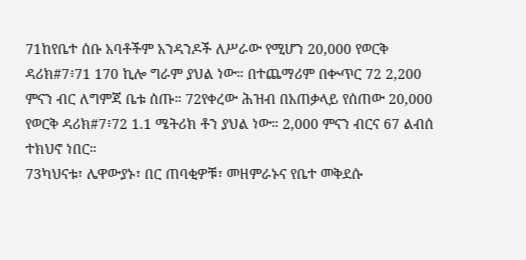71ከየቤተ ሰቡ አባቶችም አንዳንዶች ለሥራው የሚሆን 20,000 የወርቅ ዳሪክ#7፥71 170 ኪሎ ግራም ያህል ነው። በተጨማሪም በቍጥር 72 2,200 ምናን ብር ለግምጃ ቤቱ ሰጡ። 72የቀረው ሕዝብ በአጠቃላይ የሰጠው 20,000 የወርቅ ዳሪክ#7፥72 1.1 ሜትሪክ ቶን ያህል ነው። 2,000 ምናን ብርና 67 ልብሰ ተክህኖ ነበር።
73ካህናቱ፣ ሌዋውያኑ፣ በር ጠባቂዎቹ፣ መዘምራኑና የቤተ መቅደሱ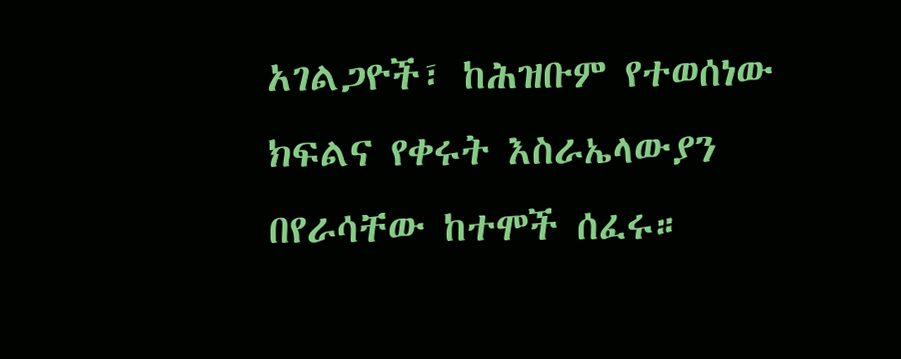አገልጋዮች፣ ከሕዝቡም የተወሰነው ክፍልና የቀሩት እስራኤላውያን በየራሳቸው ከተሞች ሰፈሩ።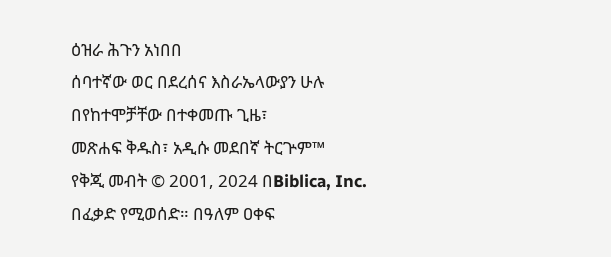ዕዝራ ሕጉን አነበበ
ሰባተኛው ወር በደረሰና እስራኤላውያን ሁሉ በየከተሞቻቸው በተቀመጡ ጊዜ፣
መጽሐፍ ቅዱስ፣ አዲሱ መደበኛ ትርጕም™
የቅጂ መብት © 2001, 2024 በBiblica, Inc.
በፈቃድ የሚወሰድ። በዓለም ዐቀፍ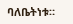ባለቤትነቱ።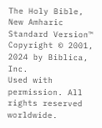The Holy Bible, New Amharic Standard Version™
Copyright © 2001, 2024 by Biblica, Inc.
Used with permission. All rights reserved worldwide.